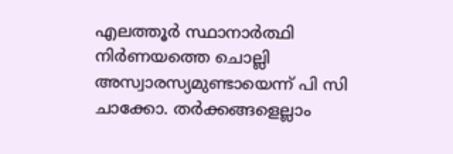എലത്തൂർ സ്ഥാനാർത്ഥി നിർണയത്തെ ചൊല്ലി അസ്വാരസ്യമുണ്ടായെന്ന് പി സി ചാക്കോ. തർക്കങ്ങളെല്ലാം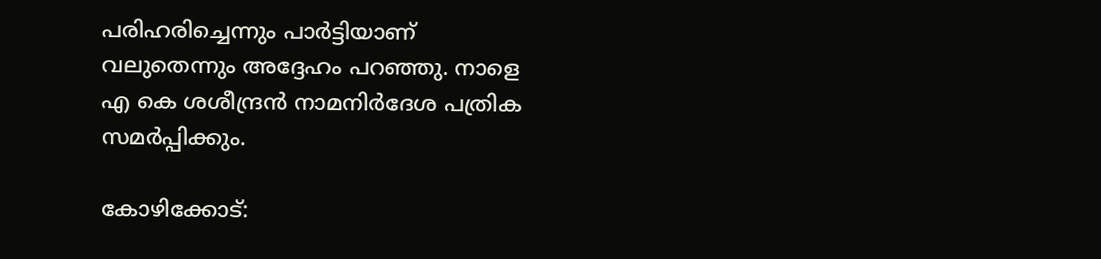പരിഹരിച്ചെന്നും പാർട്ടിയാണ് വലുതെന്നും അദ്ദേഹം പറഞ്ഞു. നാളെ എ കെ ശശീന്ദ്രൻ നാമനിർദേശ പത്രിക സമർപ്പിക്കും.

കോഴിക്കോട്: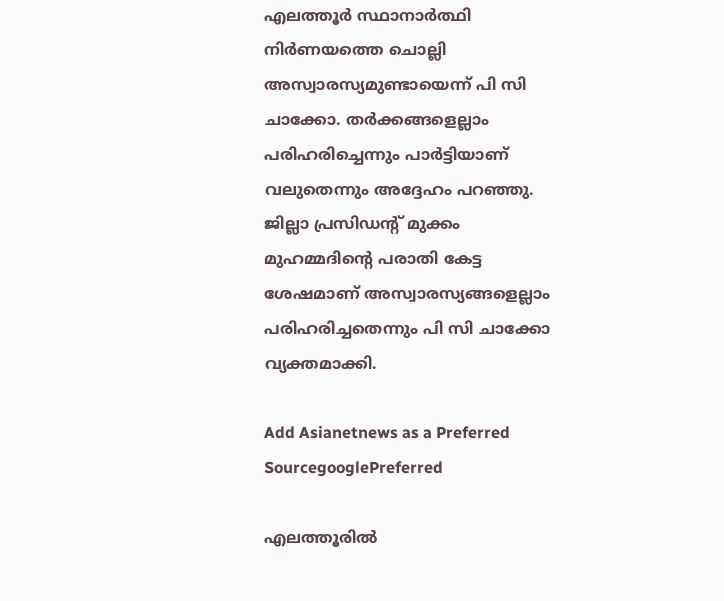എലത്തൂർ സ്ഥാനാർത്ഥി നിർണയത്തെ ചൊല്ലി അസ്വാരസ്യമുണ്ടായെന്ന് പി സി ചാക്കോ. തർക്കങ്ങളെല്ലാം പരിഹരിച്ചെന്നും പാർട്ടിയാണ് വലുതെന്നും അദ്ദേഹം പറഞ്ഞു. ജില്ലാ പ്രസിഡൻ്റ് മുക്കം മുഹമ്മദിൻ്റെ പരാതി കേട്ട ശേഷമാണ് അസ്വാരസ്യങ്ങളെല്ലാം പരിഹരിച്ചതെന്നും പി സി ചാക്കോ വ്യക്തമാക്കി.

Add Asianetnews as a Preferred SourcegooglePreferred

എലത്തൂരിൽ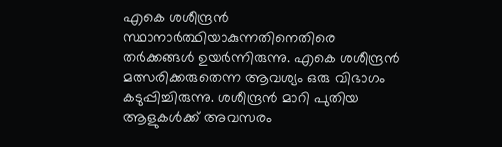എകെ ശശീന്ദ്രൻ സ്ഥാനാര്‍ത്ഥിയാകുന്നതിനെതിരെ തർക്കങ്ങൾ ഉയർന്നിരുന്നു. എകെ ശശീന്ദ്രൻ മത്സരിക്കരുതെന്ന ആവശ്യം ഒരു വിഭാഗം കടുപ്പിച്ചിരുന്നു. ശശീന്ദ്രൻ മാറി പുതിയ ആളുകള്‍ക്ക് അവസരം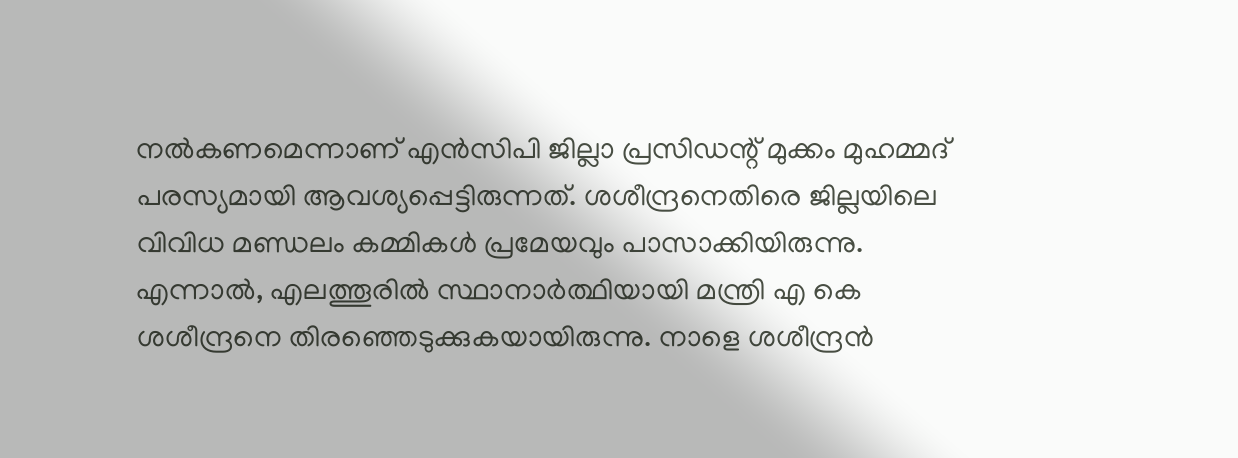നല്‍കണമെന്നാണ് എൻസിപി ജില്ലാ പ്രസിഡന്റ് മുക്കം മുഹമ്മദ് പരസ്യമായി ആവശ്യപ്പെട്ടിരുന്നത്. ശശീന്ദ്രനെതിരെ ജില്ലയിലെ വിവിധ മണ്ഡലം കമ്മികള്‍ പ്രമേയവും പാസാക്കിയിരുന്നു. എന്നാല്‍, എലത്തൂരിൽ സ്ഥാനാർത്ഥിയായി മന്ത്രി എ കെ ശശീന്ദ്രനെ തിരഞ്ഞെടുക്കുകയായിരുന്നു. നാളെ ശശീന്ദ്രൻ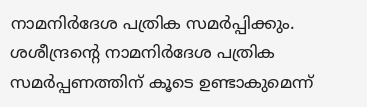നാമനിർദേശ പത്രിക സമർപ്പിക്കും. ശശീന്ദ്രൻ്റെ നാമനിർദേശ പത്രിക സമർപ്പണത്തിന് കൂടെ ഉണ്ടാകുമെന്ന്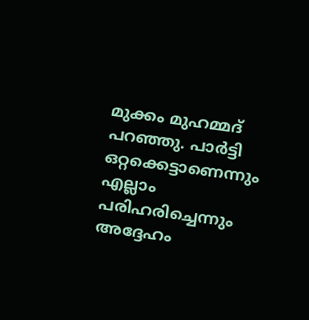മുക്കം മുഹമ്മദ് പറഞ്ഞു. പാർട്ടി ഒറ്റക്കെട്ടാണെന്നും എല്ലാം പരിഹരിച്ചെന്നും അദ്ദേഹം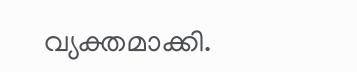വ്യക്തമാക്കി.